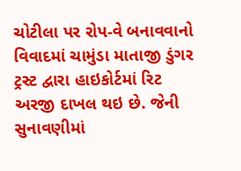ચોટીલા પર રોપ-વે બનાવવાનો વિવાદમાં ચામુંડા માતાજી ડુંગર ટ્રસ્ટ દ્વારા હાઇકોર્ટમાં રિટ અરજી દાખલ થઇ છે. જેની સુનાવણીમાં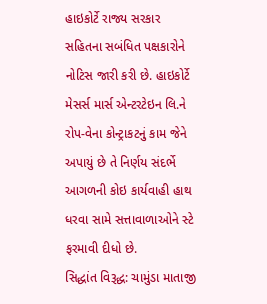હાઇકોર્ટે રાજ્ય સરકાર સહિતના સબંધિત પક્ષકારોને નોટિસ જારી કરી છે. હાઇકોર્ટે મેસર્સ માર્સ એન્ટરટેઇન લિ.ને રોપ-વેના કોન્ટ્રાકટનું કામ જેને અપાયું છે તે નિર્ણય સંદર્ભે આગળની કોઇ કાર્યવાહી હાથ ધરવા સામે સત્તાવાળાઓને સ્ટે ફરમાવી દીધો છે.
સિદ્ધાંત વિરૂદ્ધ: ચામુંડા માતાજી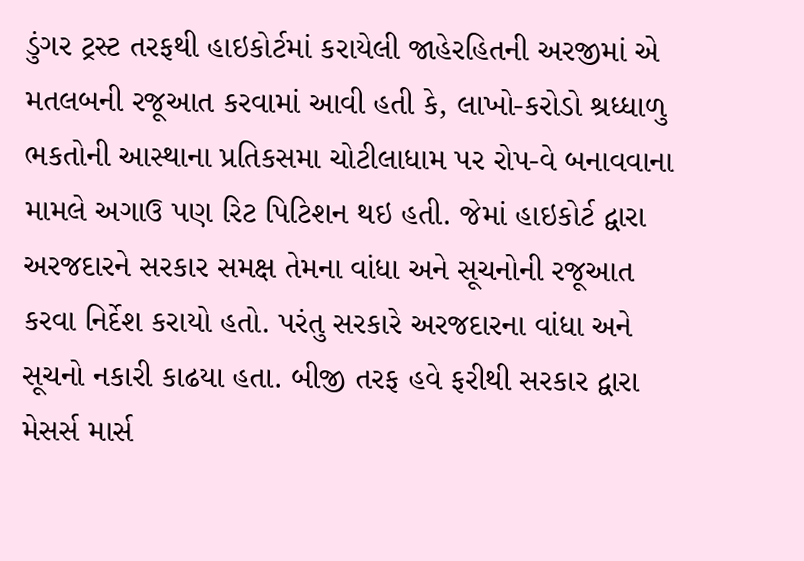ડુંગર ટ્રસ્ટ તરફથી હાઇકોર્ટમાં કરાયેલી જાહેરહિતની અરજીમાં એ મતલબની રજૂઆત કરવામાં આવી હતી કે, લાખો-કરોડો શ્રધ્ધાળુ ભકતોની આસ્થાના પ્રતિકસમા ચોટીલાધામ પર રોપ-વે બનાવવાના મામલે અગાઉ પણ રિટ પિટિશન થઇ હતી. જેમાં હાઇકોર્ટ દ્વારા અરજદારને સરકાર સમક્ષ તેમના વાંધા અને સૂચનોની રજૂઆત કરવા નિર્દેશ કરાયો હતો. પરંતુ સરકારે અરજદારના વાંધા અને સૂચનો નકારી કાઢયા હતા. બીજી તરફ હવે ફરીથી સરકાર દ્વારા મેસર્સ માર્સ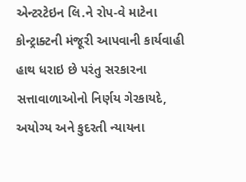એન્ટરટેઇન લિ.ને રોપ-વે માટેના કોન્ટ્રાક્ટની મંજૂરી આપવાની કાર્યવાહી હાથ ધરાઇ છે પરંતુ સરકારના સત્તાવાળાઓનો નિર્ણય ગેરકાયદે, અયોગ્ય અને કુદરતી ન્યાયના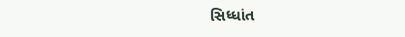સિધ્ધાંત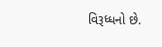વિરૂધ્ધનો છે.